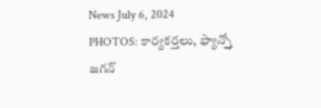News July 6, 2024
PHOTOS: కార్యకర్తలు, ఫ్యాన్స్తో జగన్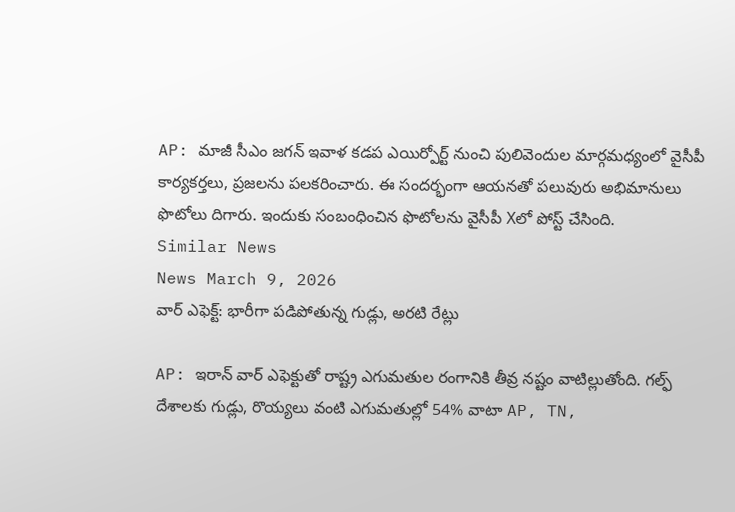AP: మాజీ సీఎం జగన్ ఇవాళ కడప ఎయిర్పోర్ట్ నుంచి పులివెందుల మార్గమధ్యంలో వైసీపీ కార్యకర్తలు, ప్రజలను పలకరించారు. ఈ సందర్భంగా ఆయనతో పలువురు అభిమానులు ఫొటోలు దిగారు. ఇందుకు సంబంధించిన ఫొటోలను వైసీపీ Xలో పోస్ట్ చేసింది.
Similar News
News March 9, 2026
వార్ ఎఫెక్ట్: భారీగా పడిపోతున్న గుడ్లు, అరటి రేట్లు

AP: ఇరాన్ వార్ ఎఫెక్టుతో రాష్ట్ర ఎగుమతుల రంగానికి తీవ్ర నష్టం వాటిల్లుతోంది. గల్ఫ్ దేశాలకు గుడ్లు, రొయ్యలు వంటి ఎగుమతుల్లో 54% వాటా AP, TN,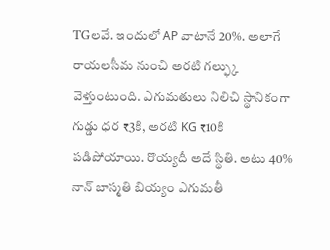TGలవే. ఇందులో AP వాటానే 20%. అలాగే రాయలసీమ నుంచి అరటి గల్ఫ్కు వెళ్తుంటుంది. ఎగుమతులు నిలిచి స్థానికంగా గుడ్డు ధర ₹3కి, అరటి KG ₹10కి పడిపోయాయి. రొయ్యదీ అదే స్థితి. అటు 40% నాన్ బాస్మతి బియ్యం ఎగుమతీ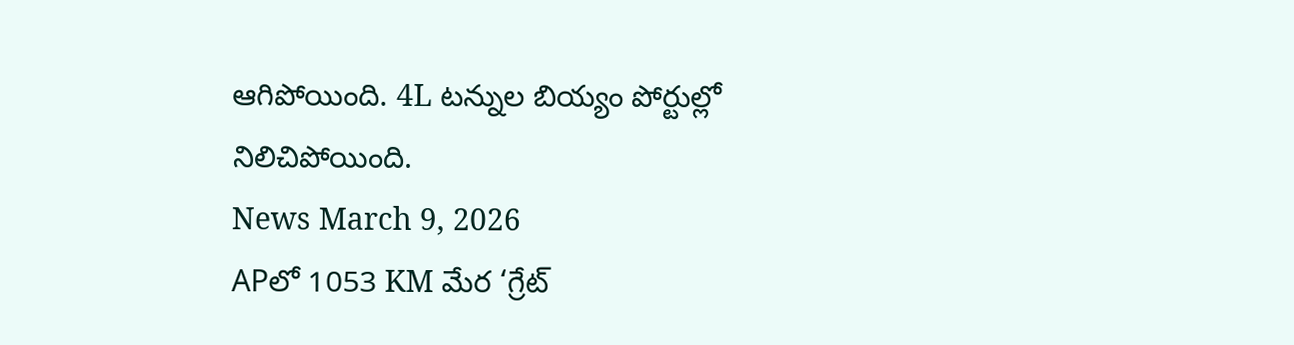ఆగిపోయింది. 4L టన్నుల బియ్యం పోర్టుల్లో నిలిచిపోయింది.
News March 9, 2026
APలో 1053 KM మేర ‘గ్రేట్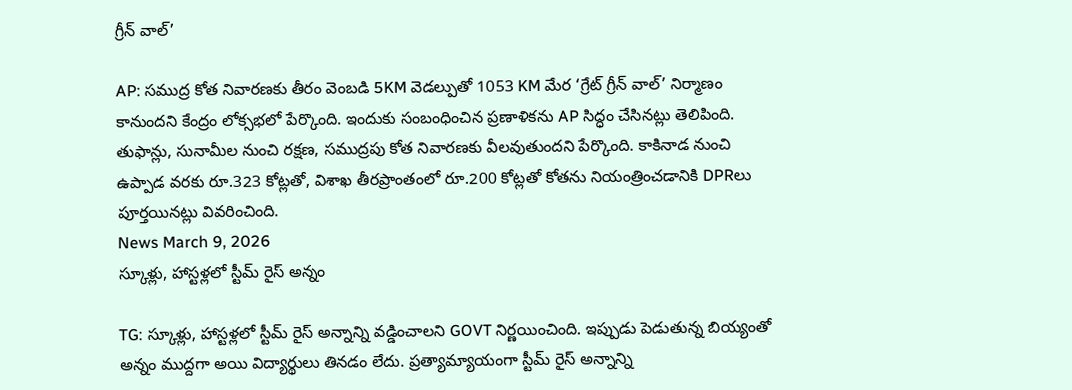గ్రీన్ వాల్’

AP: సముద్ర కోత నివారణకు తీరం వెంబడి 5KM వెడల్పుతో 1053 KM మేర ‘గ్రేట్ గ్రీన్ వాల్’ నిర్మాణం కానుందని కేంద్రం లోక్సభలో పేర్కొంది. ఇందుకు సంబంధించిన ప్రణాళికను AP సిద్ధం చేసినట్లు తెలిపింది. తుఫాన్లు, సునామీల నుంచి రక్షణ, సముద్రపు కోత నివారణకు వీలవుతుందని పేర్కొంది. కాకినాడ నుంచి ఉప్పాడ వరకు రూ.323 కోట్లతో, విశాఖ తీరప్రాంతంలో రూ.200 కోట్లతో కోతను నియంత్రించడానికి DPRలు పూర్తయినట్లు వివరించింది.
News March 9, 2026
స్కూళ్లు, హాస్టళ్లలో స్టీమ్ రైస్ అన్నం

TG: స్కూళ్లు, హాస్టళ్లలో స్టీమ్ రైస్ అన్నాన్ని వడ్డించాలని GOVT నిర్ణయించింది. ఇప్పుడు పెడుతున్న బియ్యంతో అన్నం ముద్దగా అయి విద్యార్థులు తినడం లేదు. ప్రత్యామ్యాయంగా స్టీమ్ రైస్ అన్నాన్ని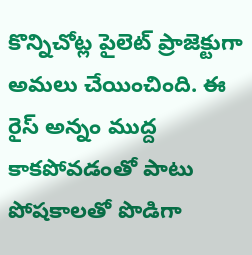కొన్నిచోట్ల పైలెట్ ప్రాజెక్టుగా అమలు చేయించింది. ఈ రైస్ అన్నం ముద్ద కాకపోవడంతో పాటు పోషకాలతో పొడిగా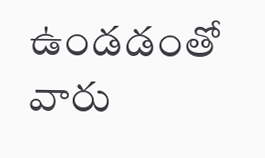ఉండడంతో వారు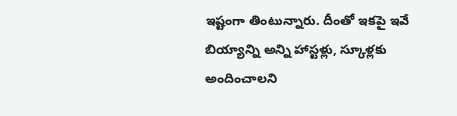ఇష్టంగా తింటున్నారు. దీంతో ఇకపై ఇవే బియ్యాన్ని అన్ని హాస్టళ్లు, స్కూళ్లకు అందించాలని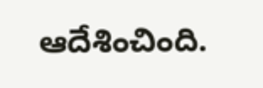ఆదేశించింది.